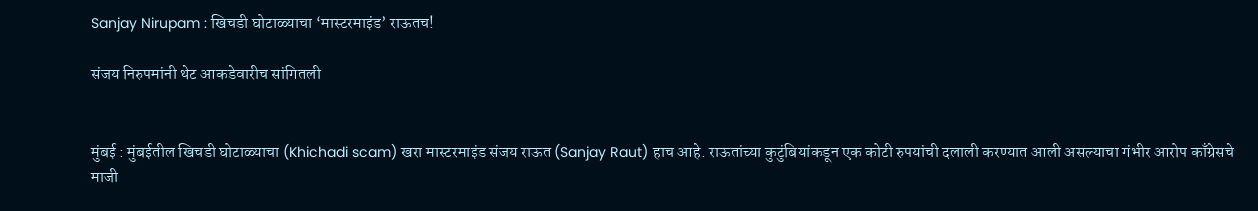Sanjay Nirupam : खिचडी घोटाळ्याचा ‘मास्टरमाइंड’ राऊतच!

संजय निरुपमांनी थेट आकडेवारीच सांगितली


मुंबई : मुंबईतील खिचडी घोटाळ्याचा (Khichadi scam) खरा मास्टरमाइंड संजय राऊत (Sanjay Raut) हाच आहे. राऊतांच्या कुटुंबियांकडून एक कोटी रुपयांची दलाली करण्यात आली असल्याचा गंभीर आरोप काँग्रेसचे माजी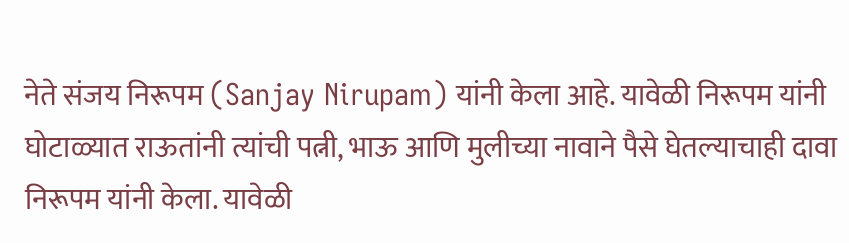नेते संजय निरूपम (Sanjay Nirupam) यांनी केला आहे. यावेळी निरूपम यांनी घोटाळ्यात राऊतांनी त्यांची पत्नी, भाऊ आणि मुलीच्या नावाने पैसे घेतल्याचाही दावा निरूपम यांनी केला. यावेळी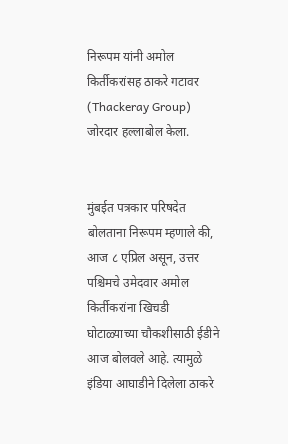निरूपम यांनी अमोल किर्तीकरांसह ठाकरे गटावर (Thackeray Group) जोरदार हल्लाबोल केला.


मुंबईत पत्रकार परिषदेत बोलताना निरूपम म्हणाले की, आज ८ एप्रिल असून, उत्तर पश्चिमचे उमेदवार अमोल किर्तीकरांना खिचडी घोटाळ्याच्या चौकशीसाठी ईडीने आज बोलवले आहे. त्यामुळे इंडिया आघाडीने दिलेला ठाकरे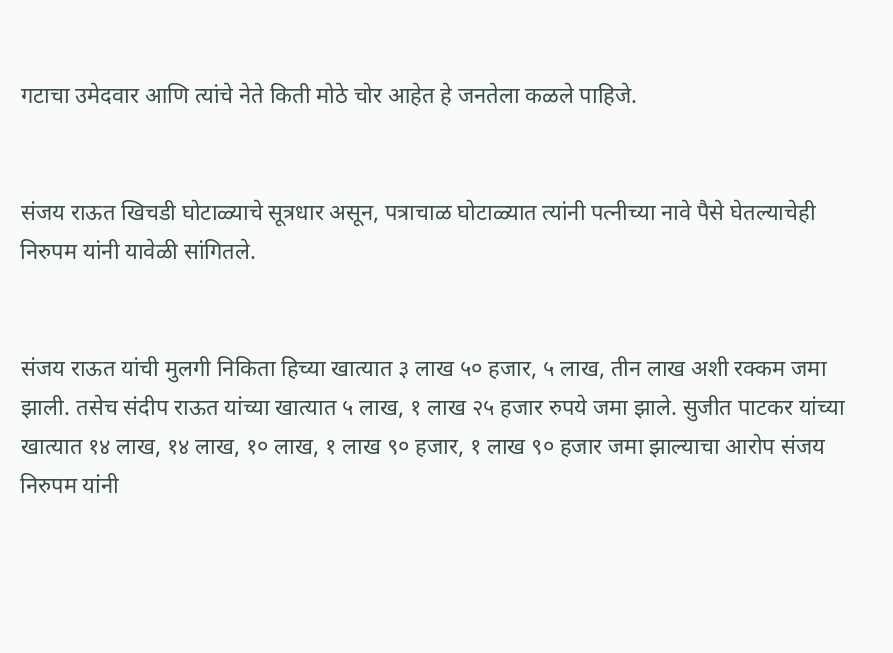गटाचा उमेदवार आणि त्यांचे नेते किती मोठे चोर आहेत हे जनतेला कळले पाहिजे.


संजय राऊत खिचडी घोटाळ्याचे सूत्रधार असून, पत्राचाळ घोटाळ्यात त्यांनी पत्नीच्या नावे पैसे घेतल्याचेही निरुपम यांनी यावेळी सांगितले.


संजय राऊत यांची मुलगी निकिता हिच्या खात्यात ३ लाख ५० हजार, ५ लाख, तीन लाख अशी रक्कम जमा झाली. तसेच संदीप राऊत यांच्या खात्यात ५ लाख, १ लाख २५ हजार रुपये जमा झाले. सुजीत पाटकर यांच्या खात्यात १४ लाख, १४ लाख, १० लाख, १ लाख ९० हजार, १ लाख ९० हजार जमा झाल्याचा आरोप संजय निरुपम यांनी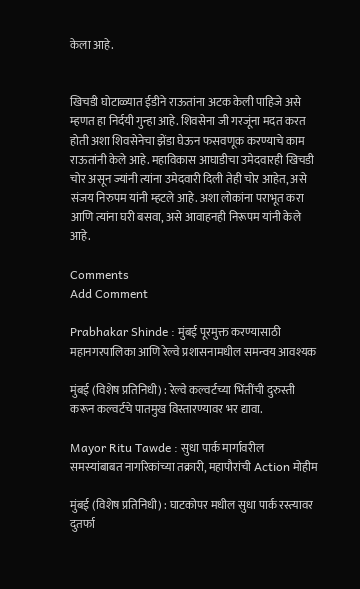केला आहे.


खिचडी घोटाळ्यात ईडीने राऊतांना अटक केली पाहिजे असे म्हणत हा निर्दयी गुन्हा आहे. शिवसेना जी गरजूंना मदत करत होती अशा शिवसेनेचा झेंडा घेऊन फसवणूक करण्याचे काम राऊतांनी केले आहे. महाविकास आघाडीचा उमेदवारही खिचडी चोर असून ज्यांनी त्यांना उमेदवारी दिली तेही चोर आहेत, असे संजय निरुपम यांनी म्हटले आहे. अशा लोकांना पराभूत करा आणि त्यांना घरी बसवा, असे आवाहनही निरूपम यांनी केले आहे.

Comments
Add Comment

Prabhakar Shinde : मुंबई पूरमुक्त करण्यासाठी महानगरपालिका आणि रेल्वे प्रशासनामधील समन्वय आवश्यक

मुंबई (विशेष प्रतिनिधी) : रेल्वे कल्वर्टच्या भिंतींची दुरुस्ती करून कल्वर्टचे पातमुख विस्तारण्यावर भर द्यावा.

Mayor Ritu Tawde : सुधा पार्क मार्गावरील समस्यांबाबत नागरिकांच्या तक्रारी, महापौरांची Action मोहीम

मुंबई (विशेष प्रतिनिधी) : घाटकोपर मधील सुधा पार्क रस्त्यावर दुतर्फा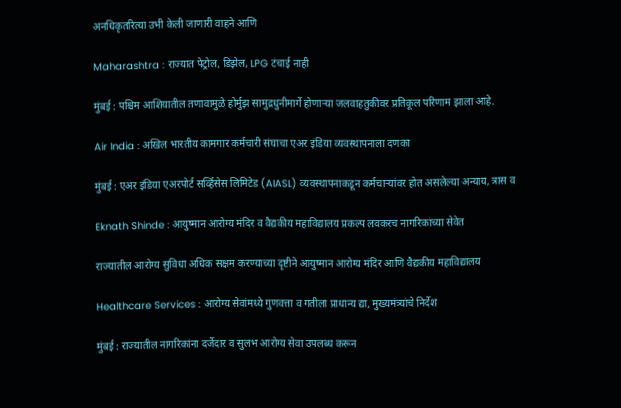अनधिकृतरित्या उभी केली जाणारी वाहने आणि

Maharashtra : राज्यात पेट्रोल, डिझेल, LPG टंचाई नाही

मुंबई : पश्चिम आशियातील तणावामुळे होर्मुझ सामुद्रधुनीमार्गे होणाऱ्या जलवाहतुकीवर प्रतिकूल परिणाम झाला आहे.

Air India : अखिल भारतीय कामगार कर्मचारी संघाचा एअर इंडिया व्यवस्थापनाला दणका

मुंबई : एअर इंडिया एअरपोर्ट सर्व्हिसेस लिमिटेड (AIASL) व्यवस्थापनाकडून कर्मचाऱ्यांवर होत असलेल्या अन्याय, त्रास व

Eknath Shinde : आयुष्मान आरोग्य मंदिर व वैद्यकीय महाविद्यालय प्रकल्प लवकरच नागरिकांच्या सेवेत

राज्यातील आरोग्य सुविधा अधिक सक्षम करण्याच्या दृष्टीने आयुष्मान आरोग्य मंदिर आणि वैद्यकीय महाविद्यालय

Healthcare Services : आरोग्य सेवांमध्ये गुणवत्ता व गतीला प्राधान्य द्या, मुख्यमंत्र्यांचे निर्देश

मुंबई : राज्यातील नागरिकांना दर्जेदार व सुलभ आरोग्य सेवा उपलब्ध करून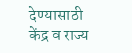देण्यासाठी केंद्र व राज्य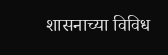शासनाच्या विविध